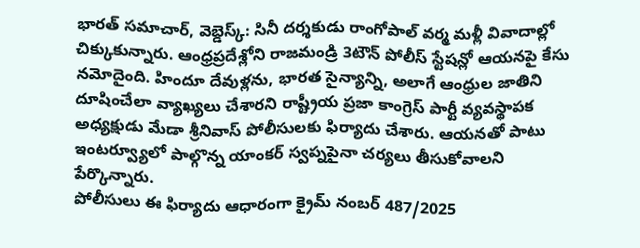భారత్ సమాచార్, వెబ్డెస్క్: సినీ దర్శకుడు రాంగోపాల్ వర్మ మళ్లీ వివాదాల్లో చిక్కుకున్నారు. ఆంధ్రప్రదేశ్లోని రాజమండ్రి 3టౌన్ పోలీస్ స్టేషన్లో ఆయనపై కేసు నమోదైంది. హిందూ దేవుళ్లను, భారత సైన్యాన్ని, అలాగే ఆంధ్రుల జాతిని దూషించేలా వ్యాఖ్యలు చేశారని రాష్ట్రీయ ప్రజా కాంగ్రెస్ పార్టీ వ్యవస్థాపక అధ్యక్షుడు మేడా శ్రీనివాస్ పోలీసులకు ఫిర్యాదు చేశారు. ఆయనతో పాటు ఇంటర్వ్యూలో పాల్గొన్న యాంకర్ స్వప్నపైనా చర్యలు తీసుకోవాలని పేర్కొన్నారు.
పోలీసులు ఈ ఫిర్యాదు ఆధారంగా క్రైమ్ నంబర్ 487/2025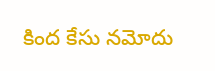కింద కేసు నమోదు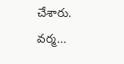చేశారు. వర్మ…